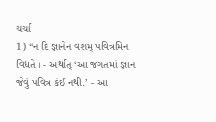ચર્ચા
1) “ન દિ જ્ઞાનેન વશમ્ પવિત્રમિન વિદ્યતે । - અર્થાત્ ‘આ જગતમાં જ્ઞાન જેવું પવિત્ર કંઈ નથી.’ - આ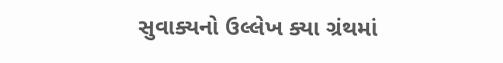સુવાક્યનો ઉલ્લેખ ક્યા ગ્રંથમાં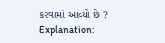કરવામાં આવ્યો છે ?
Explanation: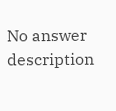No answer description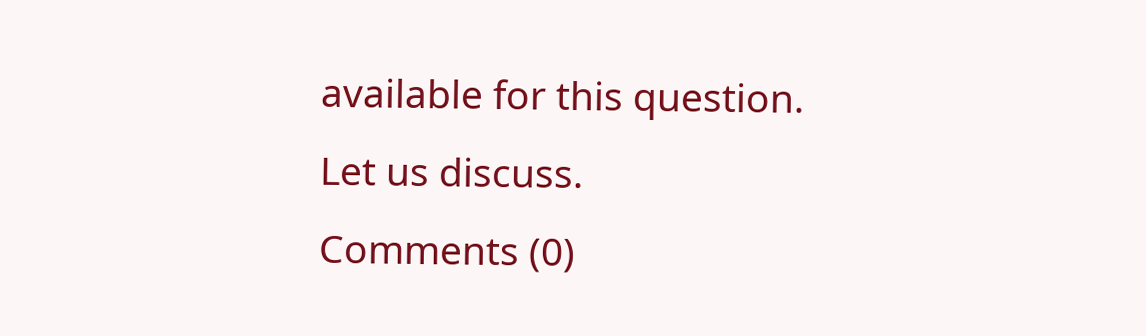available for this question.
Let us discuss.
Comments (0)